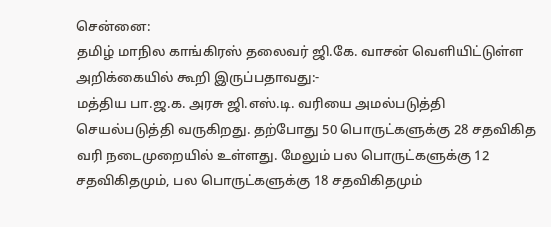சென்னை:
தமிழ் மாநில காங்கிரஸ் தலைவர் ஜி.கே. வாசன் வெளியிட்டுள்ள அறிக்கையில் கூறி இருப்பதாவது:-
மத்திய பா.ஜ.க. அரசு ஜி.எஸ்.டி. வரியை அமல்படுத்தி செயல்படுத்தி வருகிறது. தற்போது 50 பொருட்களுக்கு 28 சதவிகித வரி நடைமுறையில் உள்ளது. மேலும் பல பொருட்களுக்கு 12 சதவிகிதமும், பல பொருட்களுக்கு 18 சதவிகிதமும்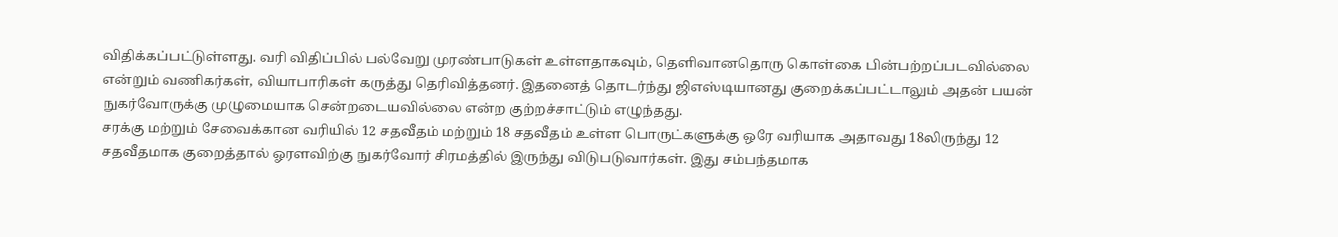விதிக்கப்பட்டுள்ளது. வரி விதிப்பில் பல்வேறு முரண்பாடுகள் உள்ளதாகவும், தெளிவானதொரு கொள்கை பின்பற்றப்படவில்லை என்றும் வணிகர்கள், வியாபாரிகள் கருத்து தெரிவித்தனர். இதனைத் தொடர்ந்து ஜிஎஸ்டியானது குறைக்கப்பட்டாலும் அதன் பயன் நுகர்வோருக்கு முழுமையாக சென்றடையவில்லை என்ற குற்றச்சாட்டும் எழுந்தது.
சரக்கு மற்றும் சேவைக்கான வரியில் 12 சதவீதம் மற்றும் 18 சதவீதம் உள்ள பொருட்களுக்கு ஒரே வரியாக அதாவது 18லிருந்து 12 சதவீதமாக குறைத்தால் ஓரளவிற்கு நுகர்வோர் சிரமத்தில் இருந்து விடுபடுவார்கள். இது சம்பந்தமாக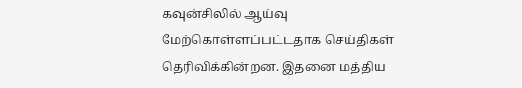கவுன்சிலில் ஆய்வு மேற்கொள்ளப்பட்டதாக செய்திகள் தெரிவிக்கின்றன. இதனை மத்திய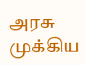அரசு முக்கிய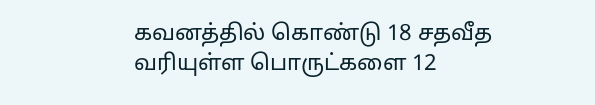கவனத்தில் கொண்டு 18 சதவீத வரியுள்ள பொருட்களை 12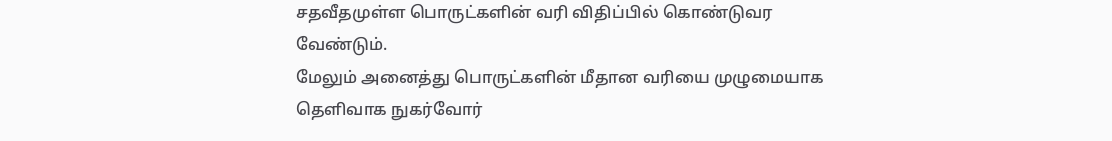சதவீதமுள்ள பொருட்களின் வரி விதிப்பில் கொண்டுவர வேண்டும்.
மேலும் அனைத்து பொருட்களின் மீதான வரியை முழுமையாக தெளிவாக நுகர்வோர்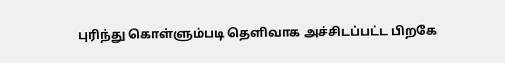புரிந்து கொள்ளும்படி தெளிவாக அச்சிடப்பட்ட பிறகே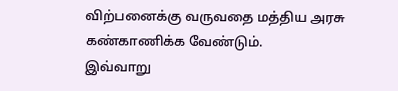விற்பனைக்கு வருவதை மத்திய அரசு கண்காணிக்க வேண்டும்.
இவ்வாறு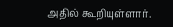அதில் கூறியுள்ளார்.